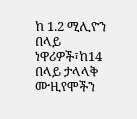ከ 1.2 ሚሊዮን በላይ ነዋሪዎች፣ከ14 በላይ ታላላቅ ሙዚየሞችን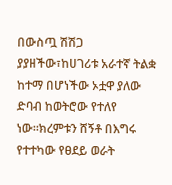በውስጧ ሽሽጋ ያያዘችው፣ከሀገሪቱ አራተኛ ትልቋ ከተማ በሆነችው ኦቷዋ ያለው ድባብ ከወትሮው የተለየ ነው።ክረምቱን ሸኝቶ በእግሩ የተተካው የፀደይ ወራት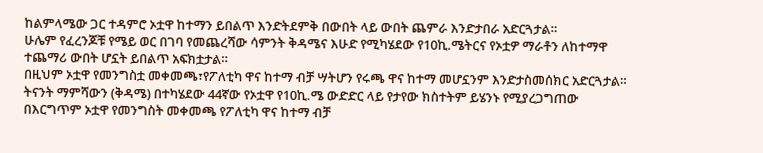ከልምላሜው ጋር ተዳምሮ ኦቷዋ ከተማን ይበልጥ እንድትደምቅ በውበት ላይ ውበት ጨምራ እንድታበራ አድርጓታል።
ሁሌም የፈረንጆቹ የሜይ ወር በገባ የመጨረሻው ሳምንት ቅዳሜና እሁድ የሚካሄደው የ10ኪ.ሜትርና የኦቷዎ ማራቶን ለከተማዋ ተጨማሪ ውበት ሆኗት ይበልጥ አፍክቷታል።
በዚህም ኦቷዋ የመንግስቷ መቀመጫ፣የፖለቲካ ዋና ከተማ ብቻ ሣትሆን የሩጫ ዋና ከተማ መሆኗንም እንድታስመሰክር አድርጓታል። ትናንት ማምሻውን (ቅዳሜ) በተካሄደው 44ኛው የኦቷዋ የ10ኪ.ሜ ውድድር ላይ የታየው ክስተትም ይሄንኑ የሚያረጋግጠው በእርግጥም ኦቷዋ የመንግስት መቀመጫ የፖለቲካ ዋና ከተማ ብቻ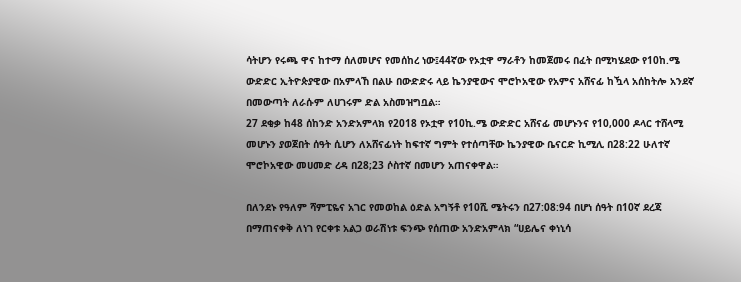ሳትሆን የሩጫ ዋና ከተማ ሰለመሆና የመሰከረ ነው፤44ኛው የኦቷዋ ማራቶን ከመጀመሩ በፈት በሚካሄደው የ10ከ.ሜ ውድድር ኢትዮጵያዊው በአምላኸ በልሁ በውድድሩ ላይ ኬንያዊውና ሞሮኮአዊው የአምና አሸናፊ ከዃላ አሰከትሎ አንደኛ በመውጣት ለራሱም ለሀገሩም ድል አስመዝግቧል።
27 ደቂቃ ከ48 ሰከንድ አንድአምላክ የ2018 የኦቷዋ የ10ኪ.ሜ ውድድር አሸናፊ መሆኑንና የ10,000 ዶላር ተሸላሚ መሆኑን ያወጀበት ሰዓት ሲሆን ለአሸናፊነት ከፍተኛ ግምት የተሰጣቸው ኬንያዊው ቤናርድ ኪሚሊ በ28:22 ሁለተኛ ሞሮኮአዊው መሀመድ ረዳ በ28;23 ሶስተኛ በመሆን አጠናቀዋል።

በለንደኑ የዓለም ሻምፒዬና አገር የመወከል ዕድል አግኝቶ የ10ሺ ሜትሩን በ27:08:94 በሆነ ሰዓት በ10ኛ ደረጃ በማጠናቀቅ ለነገ የርቀቱ አልጋ ወራሽነቱ ፍንጭ የሰጠው አንድአምላክ “ሀይሌና ቀነኒሳ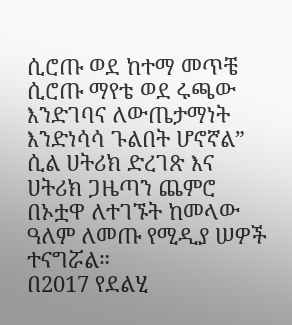ሲሮጡ ወደ ከተማ መጥቼ ሲሮጡ ማየቴ ወደ ሩጫው እንድገባና ለውጤታማነት እንድነሳሳ ጉልበት ሆኖኛል” ሲል ሀትሪክ ድረገጽ እና ሀትሪክ ጋዜጣን ጨምሮ በኦቷዋ ለተገኙት ከመላው ዓለም ለመጡ የሚዲያ ሠዎች ተናግሯል።
በ2017 የደልሂ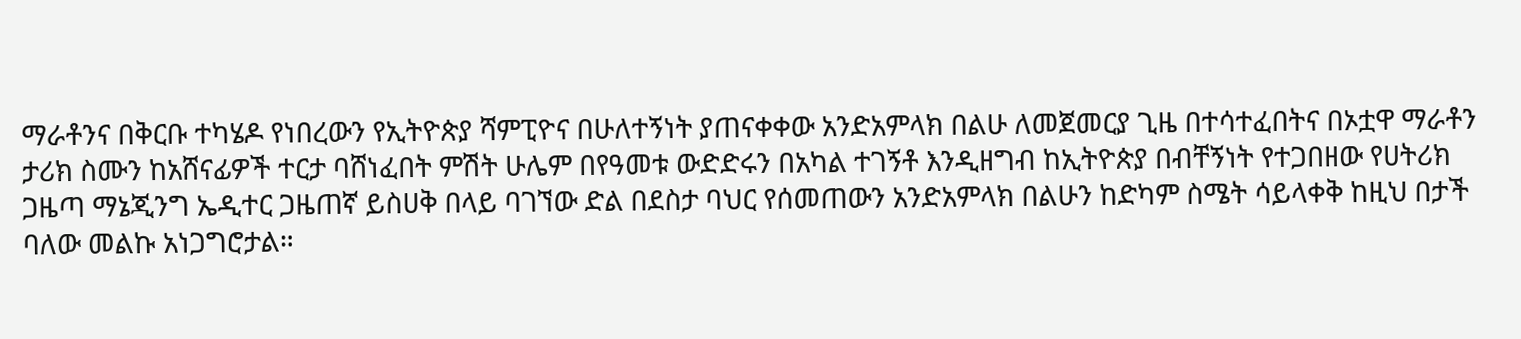ማራቶንና በቅርቡ ተካሄዶ የነበረውን የኢትዮጵያ ሻምፒዮና በሁለተኝነት ያጠናቀቀው አንድአምላክ በልሁ ለመጀመርያ ጊዜ በተሳተፈበትና በኦቷዋ ማራቶን ታሪክ ስሙን ከአሸናፊዎች ተርታ ባሸነፈበት ምሽት ሁሌም በየዓመቱ ውድድሩን በአካል ተገኝቶ እንዲዘግብ ከኢትዮጵያ በብቸኝነት የተጋበዘው የሀትሪክ ጋዜጣ ማኔጂንግ ኤዲተር ጋዜጠኛ ይስሀቅ በላይ ባገኘው ድል በደስታ ባህር የሰመጠውን አንድአምላክ በልሁን ከድካም ስሜት ሳይላቀቅ ከዚህ በታች ባለው መልኩ አነጋግሮታል።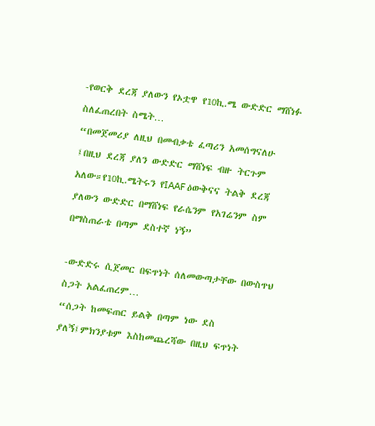-የወርቅ ደረጃ ያለውን የኦቷዋ የ10ኪ.ሜ ውድድር ማሸነፉ ስለፈጠረበት ስሜት…
“በመጀመሪያ ለዚህ በመብቃቴ ፈጣሪን አመሰግናለሁ ፤በዚህ ደረጃ ያለን ውድድር ማሸነፍ ብዙ ትርጉም አለው።የ10ኪ.ሜትሩን የIAAF ዕውቅናና ትልቅ ደረጃ ያለውን ውድድር በማሸነፍ የራሴንም የአገሬንም ስም በማስጠራቴ በጣም ደስተኛ ነኝ”

-ውድድሩ ሲጀመር በፍጥነት ሰለመውጣታቸው በውስጥህ ስጋት አልፈጠረም…
“ሰጋት ከመፍጠር ይልቅ በጣም ነው ደስ ያለኝ፤ምክንያቱም እስከመጨረሻው በዚህ ፍጥነት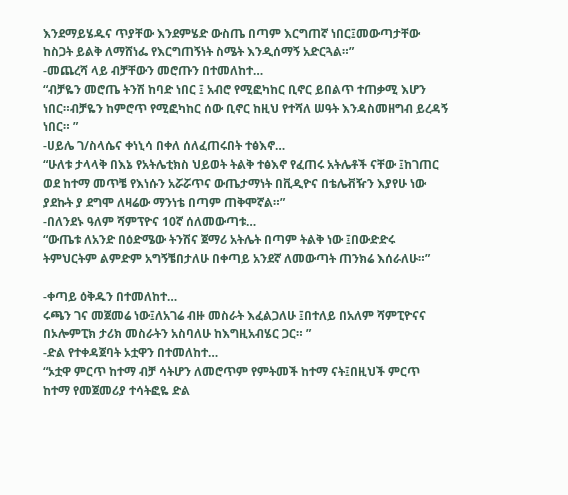እንደማይሄዱና ጥያቸው እንደምሄድ ውስጤ በጣም እርግጠኛ ነበር፤መውጣታቸው ከስጋት ይልቅ ለማሸነፌ የእርግጠኝነት ስሜት እንዲሰማኝ አድርጓል።”
-መጨረሻ ላይ ብቻቸውን መሮጡን በተመለከተ…
“ብቻዬን መሮጤ ትንሽ ከባድ ነበር ፤ አብሮ የሚፎካከር ቢኖር ይበልጥ ተጠቃሚ እሆን ነበር።ብቻዬን ከምሮጥ የሚፎካከር ሰው ቢኖር ከዚህ የተሻለ ሠዓት እንዳስመዘግብ ይረዳኝ ነበር። ”
-ሀይሌ ገ/ስላሴና ቀነኒሳ በቀለ ሰለፈጠሩበት ተፅእኖ…
“ሁለቱ ታላላቅ በእኔ የአትሌቲክስ ህይወት ትልቅ ተፅእኖ የፈጠሩ አትሌቶች ናቸው ፤ከገጠር ወደ ከተማ መጥቼ የእነሱን አሯሯጥና ውጤታማነት በቪዲዮና በቴሌቭዥን እያየሁ ነው ያደኩት ያ ደግሞ ለዛሬው ማንነቴ በጣም ጠቅሞኛል።”
-በለንደኑ ዓለም ሻምፕዮና 10ኛ ሰለመውጣቱ…
“ውጤቱ ለአንድ በዕድሜው ትንሽና ጀማሪ አትሌት በጣም ትልቅ ነው ፤በውድድሩ ትምህርትም ልምድም አግኝቼበታለሁ በቀጣይ አንደኛ ለመውጣት ጠንክሬ እሰራለሁ።”

-ቀጣይ ዕቅዱን በተመለከተ…
ሩጫን ገና መጀመሬ ነው፤ለአገሬ ብዙ መስራት እፈልጋለሁ ፤በተለይ በአለም ሻምፒዮናና በኦሎምፒክ ታሪክ መስራትን አስባለሁ ከእግዚአብሄር ጋር። ”
-ድል የተቀዳጀባት ኦቷዋን በተመለከተ…
“ኦቷዋ ምርጥ ከተማ ብቻ ሳትሆን ለመሮጥም የምትመች ከተማ ናት፤በዚህች ምርጥ ከተማ የመጀመሪያ ተሳትፎዬ ድል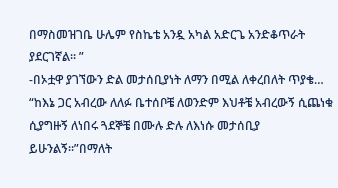በማስመዝገቤ ሁሌም የስኬቴ አንዷ አካል አድርጌ አንድቆጥራት ያደርገኛል። ”
-በኦቷዋ ያገኘውን ድል መታሰቢያነት ለማን በሚል ለቀረበለት ጥያቄ…
“ከእኔ ጋር አብረው ለለፉ ቤተሰቦቼ ለወንድም እህቶቼ አብረውኝ ሲጨነቁ ሲያግዙኝ ለነበሩ ጓደኞቼ በሙሉ ድሉ ለእነሱ መታሰቢያ ይሁንልኝ።”በማለት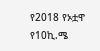የ2018 የኦቷዋ የ10ኪ.ሜ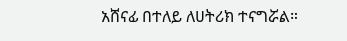አሸናፊ በተለይ ለሀትሪክ ተናግሯል።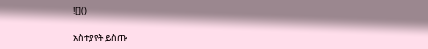![]()

አስተያየት ይስጡ